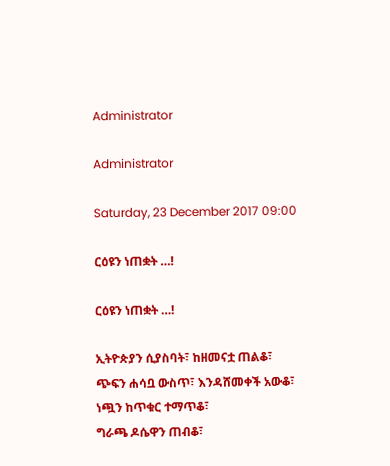Administrator

Administrator

Saturday, 23 December 2017 09:00

ርዕዩን ነጠቋት …!

ርዕዩን ነጠቋት …!

ኢትዮጵያን ሲያስባት፣ ከዘመናቷ ጠልቆ፣
ጭፍን ሐሳቧ ውስጥ፣ እንዳሸመቀች አውቆ፣
ነጯን ከጥቁር ተማጥቆ፣
ግራጫ ዶሴዋን ጠብቆ፣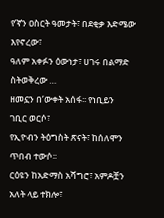የ’ኛን ዐስርት ዓመታት፣ በደቂቃ እድሜው
እየኖረው፣
ዓለም አቀፉን ዕውነታ፣ ሀገሩ በልማድ
ስትወቅረው …
ዘመኗን በ’ውቀት አሰፋ፡፡ የነቢይን
ገቢር ወርሶ፣
የኢዮብን ትዕግስት ጽናት፣ ከሰለሞን
ጥበብ ተውሶ፡፡
ርዕዩን ከአድማስ አሻግሮ፣ አምዶቿን
አለት ላይ ተክሎ፣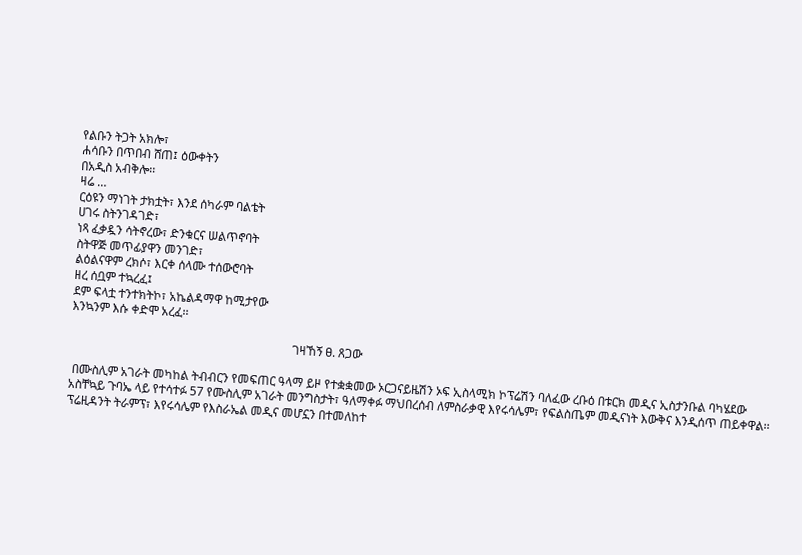የልቡን ትጋት አክሎ፣
ሐሳቡን በጥበብ ሸጠ፤ ዕውቀትን
በአዲስ አብቅሎ፡፡
ዛሬ …
ርዕዩን ማነገት ታክቷት፣ እንደ ሰካራም ባልቴት
ሀገሩ ስትንገዳገድ፣
ነጻ ፈቃዷን ሳትኖረው፣ ድንቁርና ሠልጥኖባት
ስትዋጅ መጥፊያዋን መንገድ፣
ልዕልናዋም ረክሶ፣ እርቀ ሰላሙ ተሰውሮባት
ዘረ ሰቧም ተኳረፈ፤
ደም ፍላቷ ተንተክትኮ፣ አኬልዳማዋ ከሚታየው
እንኳንም እሱ ቀድሞ አረፈ፡፡

                                                                          ገዛኸኝ ፀ. ጸጋው

 በሙስሊም አገራት መካከል ትብብርን የመፍጠር ዓላማ ይዞ የተቋቋመው ኦርጋናይዜሽን ኦፍ ኢስላሚክ ኮፕሬሽን ባለፈው ረቡዕ በቱርክ መዲና ኢስታንቡል ባካሄደው አስቸኳይ ጉባኤ ላይ የተሳተፉ 57 የሙስሊም አገራት መንግስታት፣ ዓለማቀፉ ማህበረሰብ ለምስራቃዊ እየሩሳሌም፣ የፍልስጤም መዲናነት እውቅና እንዲሰጥ ጠይቀዋል፡፡
ፕሬዚዳንት ትራምፕ፣ እየሩሳሌም የእስራኤል መዲና መሆኗን በተመለከተ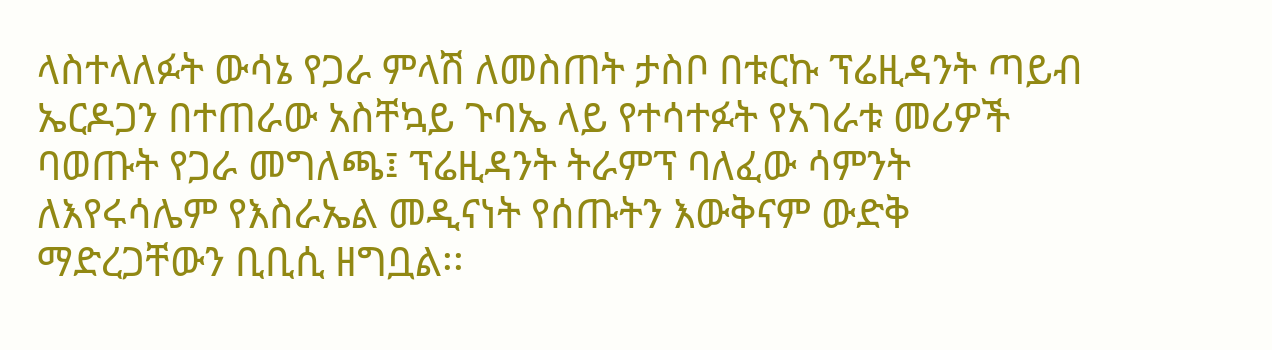ላስተላለፉት ውሳኔ የጋራ ምላሽ ለመስጠት ታስቦ በቱርኩ ፕሬዚዳንት ጣይብ ኤርዶጋን በተጠራው አስቸኳይ ጉባኤ ላይ የተሳተፉት የአገራቱ መሪዎች ባወጡት የጋራ መግለጫ፤ ፕሬዚዳንት ትራምፕ ባለፈው ሳምንት ለእየሩሳሌም የእስራኤል መዲናነት የሰጡትን እውቅናም ውድቅ ማድረጋቸውን ቢቢሲ ዘግቧል፡፡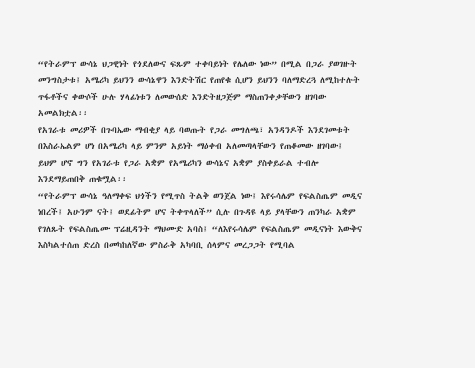“የትራምፕ ውሳኔ ህጋዊነት የጎደለውና ፍጹም ተቀባይነት የሌለው ነው” በሚል በጋራ ያወገዙት መንግስታቱ፤ አሜሪካ ይህንን ውሳኔዋን እንድትሽር የጠየቁ ሲሆን ይህንን ባለማድረጓ ለሚከተሉት ጥፋቶችና ቀውሶች ሁሉ ሃላፊነቱን ለመውሰድ እንድትዘጋጅም ማስጠንቀቃቸውን ዘገባው አመልክቷል፡፡
የአገራቱ መሪዎች በጉባኤው ማብቂያ ላይ ባወጡት የጋራ መግለጫ፣ አንዳንዶች እንደገመቱት በእስራኤልም ሆነ በአሜሪካ ላይ ምንም አይነት ማዕቀብ አለመጣላቸውን የጠቆመው ዘገባው፤ ይህም ሆኖ ግን የአገራቱ የጋራ አቋም የአሜሪካን ውሳኔና አቋም ያስቀይራል ተብሎ እንደማይጠበቅ ጠቁሟል፡፡
“የትራምፕ ውሳኔ ዓለማቀፍ ህጎችን የሚጥስ ትልቅ ወንጀል ነው፤ እየሩሳሌም የፍልስጤም መዲና ነበረች፤ አሁንም ናት፤ ወደፊትም ሆና ትቀጥላለች” ሲሉ በጉዳዩ ላይ ያላቸውን ጠንካራ አቋም የገለጹት የፍልስጤሙ ፕሬዚዳንት ማህሙድ አባስ፤ “ለእየሩሳሌም የፍልስጤም መዲናነት እውቅና እስካልተሰጠ ድረስ በመካከለኛው ምስራቅ አካባቢ ሰላምና መረጋጋት የሚባል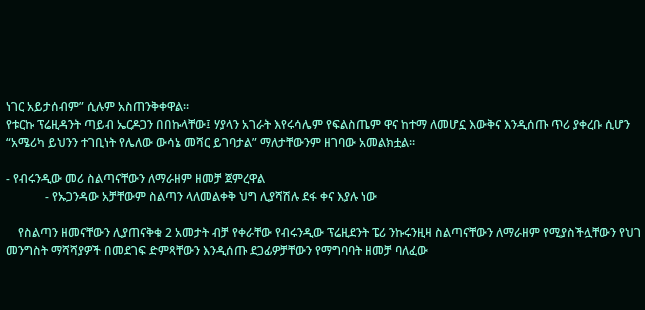ነገር አይታሰብም” ሲሉም አስጠንቅቀዋል፡፡
የቱርኩ ፕሬዚዳንት ጣይብ ኤርዶጋን በበኩላቸው፤ ሃያላን አገራት እየሩሳሌም የፍልስጤም ዋና ከተማ ለመሆኗ እውቅና እንዲሰጡ ጥሪ ያቀረቡ ሲሆን “አሜሪካ ይህንን ተገቢነት የሌለው ውሳኔ መሻር ይገባታል” ማለታቸውንም ዘገባው አመልክቷል፡፡

- የብሩንዲው መሪ ስልጣናቸውን ለማራዘም ዘመቻ ጀምረዋል
             - የኡጋንዳው አቻቸውም ስልጣን ላለመልቀቅ ህግ ሊያሻሽሉ ደፋ ቀና እያሉ ነው

    የስልጣን ዘመናቸውን ሊያጠናቅቁ 2 አመታት ብቻ የቀራቸው የብሩንዲው ፕሬዚደንት ፔሪ ንኩሩንዚዛ ስልጣናቸውን ለማራዘም የሚያስችሏቸውን የህገ መንግስት ማሻሻያዎች በመደገፍ ድምጻቸውን እንዲሰጡ ደጋፊዎቻቸውን የማግባባት ዘመቻ ባለፈው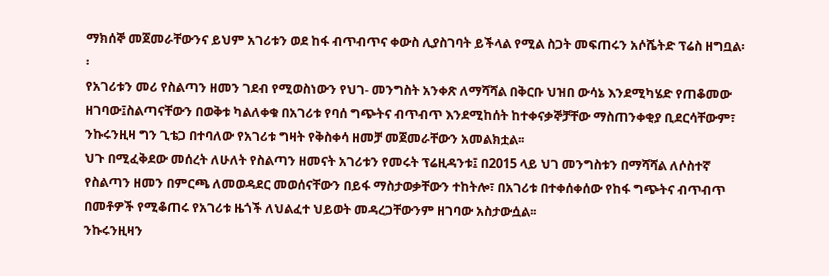ማክሰኞ መጀመራቸውንና ይህም አገሪቱን ወደ ከፋ ብጥብጥና ቀውስ ሊያስገባት ይችላል የሚል ስጋት መፍጠሩን አሶሼትድ ፕሬስ ዘግቧል፡፡
የአገሪቱን መሪ የስልጣን ዘመን ገደብ የሚወስነውን የህገ- መንግስት አንቀጽ ለማሻሻል በቅርቡ ህዝበ ውሳኔ እንደሚካሄድ የጠቆመው ዘገባው፤ስልጣናቸውን በወቅቱ ካልለቀቁ በአገሪቱ የባሰ ግጭትና ብጥብጥ እንደሚከሰት ከተቀናቃኞቻቸው ማስጠንቀቂያ ቢደርሳቸውም፣ ንኩሩንዚዛ ግን ጊቴጋ በተባለው የአገሪቱ ግዛት የቅስቀሳ ዘመቻ መጀመራቸውን አመልክቷል፡፡
ህጉ በሚፈቅደው መሰረት ለሁለት የስልጣን ዘመናት አገሪቱን የመሩት ፕሬዚዳንቱ፤ በ2015 ላይ ህገ መንግስቱን በማሻሻል ለሶስተኛ የስልጣን ዘመን በምርጫ ለመወዳደር መወሰናቸውን በይፋ ማስታወቃቸውን ተከትሎ፣ በአገሪቱ በተቀሰቀሰው የከፋ ግጭትና ብጥብጥ በመቶዎች የሚቆጠሩ የአገሪቱ ዜጎች ለህልፈተ ህይወት መዳረጋቸውንም ዘገባው አስታውሷል፡፡
ንኩሩንዚዛን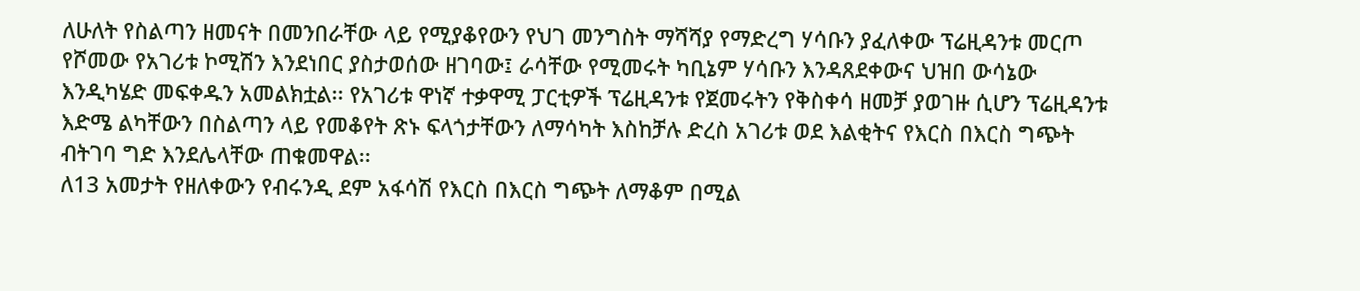ለሁለት የስልጣን ዘመናት በመንበራቸው ላይ የሚያቆየውን የህገ መንግስት ማሻሻያ የማድረግ ሃሳቡን ያፈለቀው ፕሬዚዳንቱ መርጦ የሾመው የአገሪቱ ኮሚሽን እንደነበር ያስታወሰው ዘገባው፤ ራሳቸው የሚመሩት ካቢኔም ሃሳቡን እንዳጸደቀውና ህዝበ ውሳኔው እንዲካሄድ መፍቀዱን አመልክቷል፡፡ የአገሪቱ ዋነኛ ተቃዋሚ ፓርቲዎች ፕሬዚዳንቱ የጀመሩትን የቅስቀሳ ዘመቻ ያወገዙ ሲሆን ፕሬዚዳንቱ እድሜ ልካቸውን በስልጣን ላይ የመቆየት ጽኑ ፍላጎታቸውን ለማሳካት እስከቻሉ ድረስ አገሪቱ ወደ እልቂትና የእርስ በእርስ ግጭት ብትገባ ግድ እንደሌላቸው ጠቁመዋል፡፡
ለ13 አመታት የዘለቀውን የብሩንዲ ደም አፋሳሽ የእርስ በእርስ ግጭት ለማቆም በሚል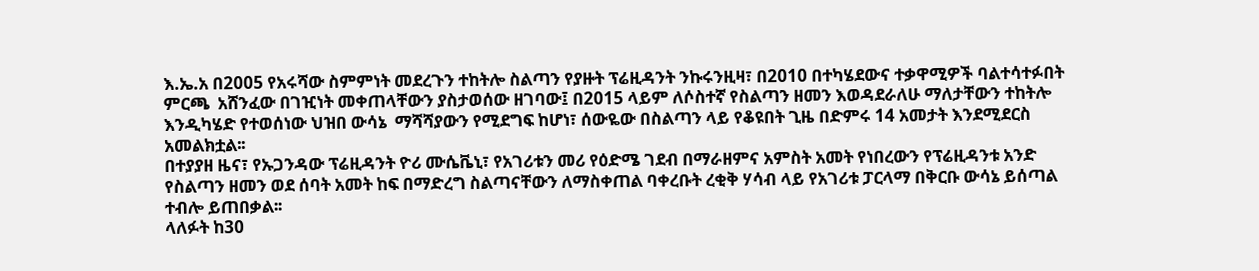እ.ኤ.አ በ2005 የአሩሻው ስምምነት መደረጉን ተከትሎ ስልጣን የያዙት ፕሬዚዳንት ንኩሩንዚዛ፣ በ2010 በተካሄደውና ተቃዋሚዎች ባልተሳተፉበት ምርጫ  አሸንፈው በገዢነት መቀጠላቸውን ያስታወሰው ዘገባው፤ በ2015 ላይም ለሶስተኛ የስልጣን ዘመን እወዳደራለሁ ማለታቸውን ተከትሎ እንዲካሄድ የተወሰነው ህዝበ ውሳኔ  ማሻሻያውን የሚደግፍ ከሆነ፣ ሰውዬው በስልጣን ላይ የቆዩበት ጊዜ በድምሩ 14 አመታት እንደሚደርስ አመልክቷል፡፡
በተያያዘ ዜና፣ የኡጋንዳው ፕሬዚዳንት ዮሪ ሙሴቬኒ፣ የአገሪቱን መሪ የዕድሜ ገደብ በማራዘምና አምስት አመት የነበረውን የፕሬዚዳንቱ አንድ የስልጣን ዘመን ወደ ሰባት አመት ከፍ በማድረግ ስልጣናቸውን ለማስቀጠል ባቀረቡት ረቂቅ ሃሳብ ላይ የአገሪቱ ፓርላማ በቅርቡ ውሳኔ ይሰጣል ተብሎ ይጠበቃል፡፡
ላለፉት ከ30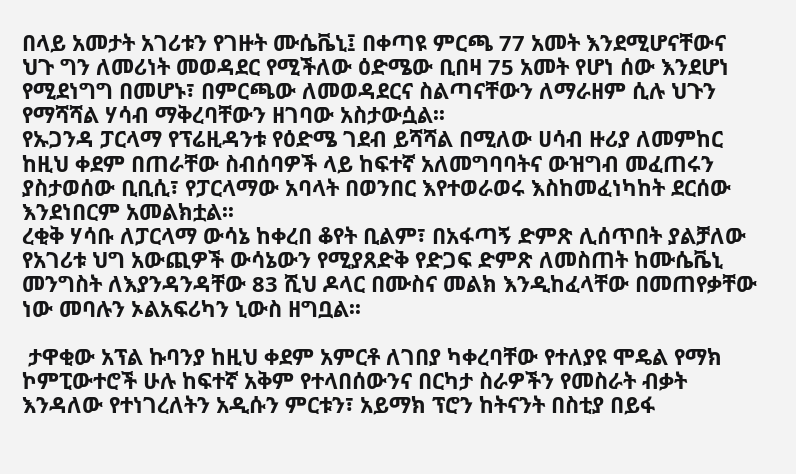በላይ አመታት አገሪቱን የገዙት ሙሴቬኒ፤ በቀጣዩ ምርጫ 77 አመት እንደሚሆናቸውና ህጉ ግን ለመሪነት መወዳደር የሚችለው ዕድሜው ቢበዛ 75 አመት የሆነ ሰው እንደሆነ የሚደነግግ በመሆኑ፣ በምርጫው ለመወዳደርና ስልጣናቸውን ለማራዘም ሲሉ ህጉን የማሻሻል ሃሳብ ማቅረባቸውን ዘገባው አስታውሷል፡፡
የኡጋንዳ ፓርላማ የፕሬዚዳንቱ የዕድሜ ገደብ ይሻሻል በሚለው ሀሳብ ዙሪያ ለመምከር ከዚህ ቀደም በጠራቸው ስብሰባዎች ላይ ከፍተኛ አለመግባባትና ውዝግብ መፈጠሩን ያስታወሰው ቢቢሲ፣ የፓርላማው አባላት በወንበር እየተወራወሩ እስከመፈነካከት ደርሰው እንደነበርም አመልክቷል፡፡
ረቂቅ ሃሳቡ ለፓርላማ ውሳኔ ከቀረበ ቆየት ቢልም፣ በአፋጣኝ ድምጽ ሊሰጥበት ያልቻለው የአገሪቱ ህግ አውጪዎች ውሳኔውን የሚያጸድቅ የድጋፍ ድምጽ ለመስጠት ከሙሴቬኒ መንግስት ለእያንዳንዳቸው 83 ሺህ ዶላር በሙስና መልክ እንዲከፈላቸው በመጠየቃቸው ነው መባሉን ኦልአፍሪካን ኒውስ ዘግቧል፡፡

 ታዋቂው አፕል ኩባንያ ከዚህ ቀደም አምርቶ ለገበያ ካቀረባቸው የተለያዩ ሞዴል የማክ ኮምፒውተሮች ሁሉ ከፍተኛ አቅም የተላበሰውንና በርካታ ስራዎችን የመስራት ብቃት እንዳለው የተነገረለትን አዲሱን ምርቱን፣ አይማክ ፕሮን ከትናንት በስቲያ በይፋ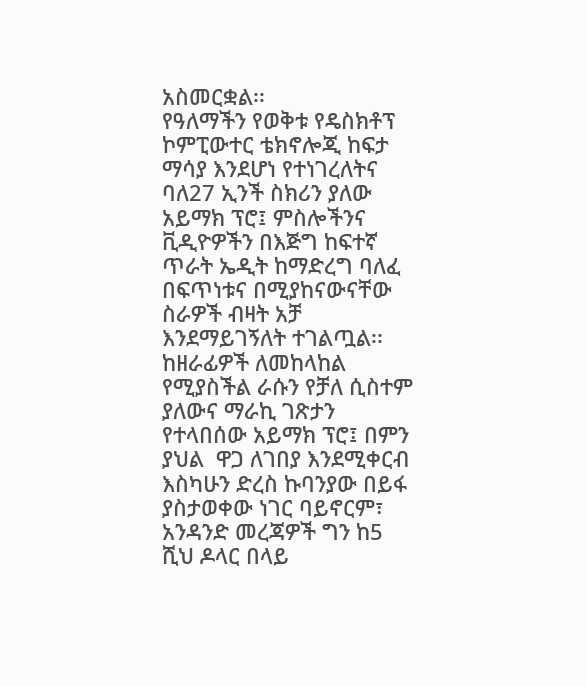አስመርቋል፡፡
የዓለማችን የወቅቱ የዴስክቶፕ ኮምፒውተር ቴክኖሎጂ ከፍታ ማሳያ እንደሆነ የተነገረለትና ባለ27 ኢንች ስክሪን ያለው አይማክ ፕሮ፤ ምስሎችንና ቪዲዮዎችን በእጅግ ከፍተኛ ጥራት ኤዲት ከማድረግ ባለፈ በፍጥነቱና በሚያከናውናቸው ስራዎች ብዛት አቻ እንደማይገኝለት ተገልጧል፡፡
ከዘራፊዎች ለመከላከል የሚያስችል ራሱን የቻለ ሲስተም ያለውና ማራኪ ገጽታን የተላበሰው አይማክ ፕሮ፤ በምን ያህል  ዋጋ ለገበያ እንደሚቀርብ እስካሁን ድረስ ኩባንያው በይፋ ያስታወቀው ነገር ባይኖርም፣ አንዳንድ መረጃዎች ግን ከ5 ሺህ ዶላር በላይ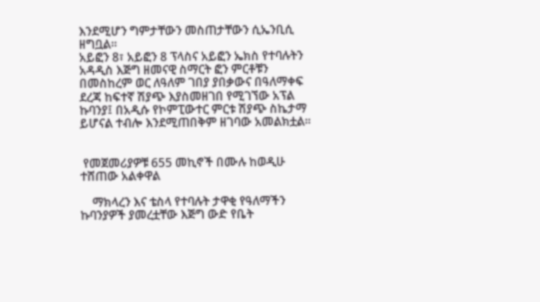እንደሚሆን ግምታቸውን መስጠታቸውን ሲኤንቢሲ ዘግቧል፡፡
አይፎን 8፣ አይፎን 8 ፕላስና አይፎን ኤክስ የተባሉትን አዳዲስ እጅግ ዘመናዊ ስማርት ፎን ምርቶቹን በመስከረም ወር ለዓለም ገበያ ያበቃውና በዓለማቀፍ ደረጃ ከፍተኛ ሽያጭ እያስመዘገበ የሚገኘው አፕል ኩባንያ፤ በአዲሱ የኮምፒውተር ምርቱ ሽያጭ ስኬታማ ይሆናል ተብሎ እንደሚጠበቅም ዘገባው አመልክቷል፡፡


 የመጀመሪያዎቹ 655 መኪኖች በሙሉ ከወዲሁ ተሸጠው አልቀዋል

    ማክላረን እና ቴስላ የተባሉት ታዋቂ የዓለማችን ኩባንያዎች ያመረቷቸው እጅግ ውድ የቤት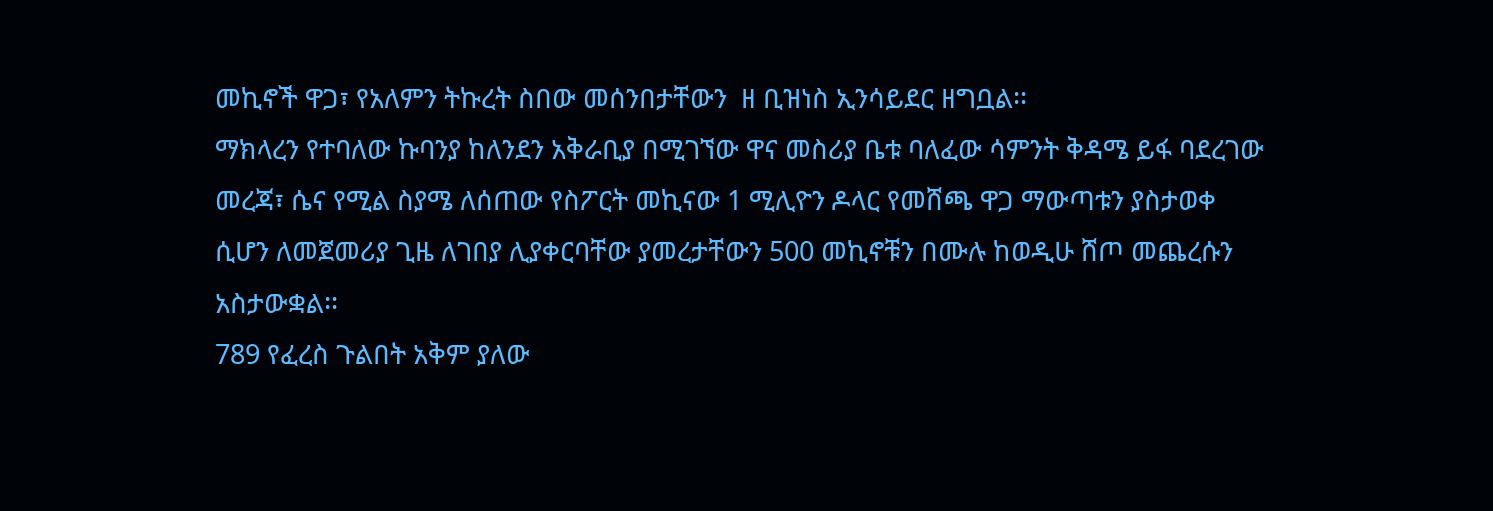መኪኖች ዋጋ፣ የአለምን ትኩረት ስበው መሰንበታቸውን  ዘ ቢዝነስ ኢንሳይደር ዘግቧል፡፡
ማክላረን የተባለው ኩባንያ ከለንደን አቅራቢያ በሚገኘው ዋና መስሪያ ቤቱ ባለፈው ሳምንት ቅዳሜ ይፋ ባደረገው መረጃ፣ ሴና የሚል ስያሜ ለሰጠው የስፖርት መኪናው 1 ሚሊዮን ዶላር የመሸጫ ዋጋ ማውጣቱን ያስታወቀ ሲሆን ለመጀመሪያ ጊዜ ለገበያ ሊያቀርባቸው ያመረታቸውን 500 መኪኖቹን በሙሉ ከወዲሁ ሸጦ መጨረሱን አስታውቋል፡፡
789 የፈረስ ጉልበት አቅም ያለው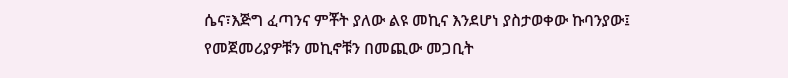ሴና፣እጅግ ፈጣንና ምቾት ያለው ልዩ መኪና እንደሆነ ያስታወቀው ኩባንያው፤ የመጀመሪያዎቹን መኪኖቹን በመጪው መጋቢት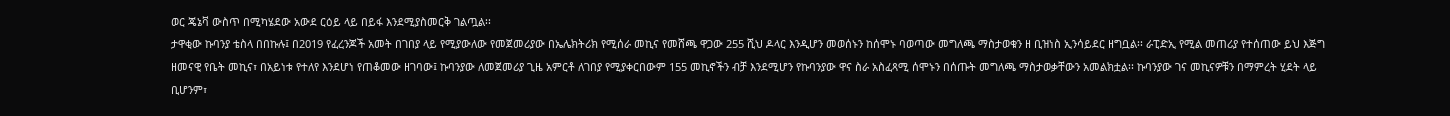ወር ጄኔቫ ውስጥ በሚካሄደው አውደ ርዕይ ላይ በይፋ እንደሚያስመርቅ ገልጧል፡፡
ታዋቂው ኩባንያ ቴስላ በበኩሉ፤ በ2019 የፈረንጆች አመት በገበያ ላይ የሚያውለው የመጀመሪያው በኤሌክትሪክ የሚሰራ መኪና የመሸጫ ዋጋው 255 ሺህ ዶላር እንዲሆን መወሰኑን ከሰሞኑ ባወጣው መግለጫ ማስታወቁን ዘ ቢዝነስ ኢንሳይደር ዘግቧል፡፡ ራፒድኢ የሚል መጠሪያ የተሰጠው ይህ እጅግ ዘመናዊ የቤት መኪና፣ በአይነቱ የተለየ እንደሆነ የጠቆመው ዘገባው፤ ኩባንያው ለመጀመሪያ ጊዜ አምርቶ ለገበያ የሚያቀርበውም 155 መኪኖችን ብቻ እንደሚሆን የኩባንያው ዋና ስራ አስፈጻሚ ሰሞኑን በሰጡት መግለጫ ማስታወቃቸውን አመልክቷል፡፡ ኩባንያው ገና መኪናዎቹን በማምረት ሂደት ላይ ቢሆንም፣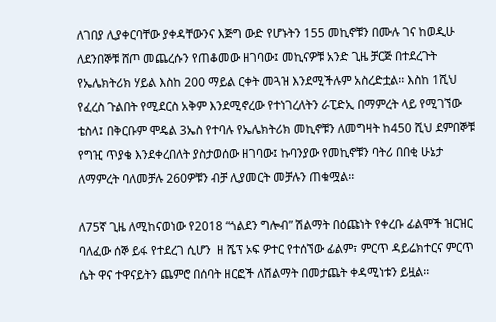ለገበያ ሊያቀርባቸው ያቀዳቸውንና እጅግ ውድ የሆኑትን 155 መኪኖቹን በሙሉ ገና ከወዲሁ ለደንበኞቹ ሸጦ መጨረሱን የጠቆመው ዘገባው፤ መኪናዎቹ አንድ ጊዜ ቻርጅ በተደረጉት የኤሌክትሪክ ሃይል እስከ 200 ማይል ርቀት መጓዝ እንደሚችሉም አስረድቷል፡፡ እስከ 1ሺህ የፈረስ ጉልበት የሚደርስ አቅም እንደሚኖረው የተነገረለትን ራፒድኢ በማምረት ላይ የሚገኘው ቴስላ፤ በቅርቡም ሞዴል 3ኤስ የተባሉ የኤሌክትሪክ መኪኖቹን ለመግዛት ከ450 ሺህ ደምበኞቹ የግዢ ጥያቄ እንደቀረበለት ያስታወሰው ዘገባው፤ ኩባንያው የመኪኖቹን ባትሪ በበቂ ሁኔታ ለማምረት ባለመቻሉ 260ዎቹን ብቻ ሊያመርት መቻሉን ጠቁሟል፡፡

ለ75ኛ ጊዜ ለሚከናወነው የ2018 “ጎልደን ግሎብ” ሽልማት በዕጩነት የቀረቡ ፊልሞች ዝርዝር ባለፈው ሰኞ ይፋ የተደረገ ሲሆን  ዘ ሼፕ ኦፍ ዎተር የተሰኘው ፊልም፣ ምርጥ ዳይሬክተርና ምርጥ ሴት ዋና ተዋናይትን ጨምሮ በሰባት ዘርፎች ለሽልማት በመታጨት ቀዳሚነቱን ይዟል፡፡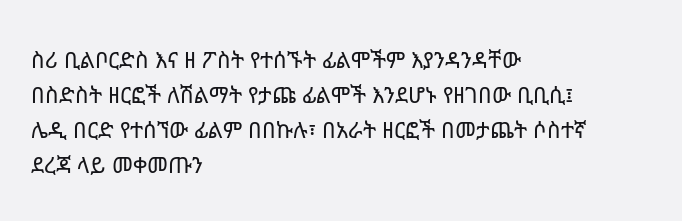ስሪ ቢልቦርድስ እና ዘ ፖስት የተሰኙት ፊልሞችም እያንዳንዳቸው በስድስት ዘርፎች ለሽልማት የታጩ ፊልሞች እንደሆኑ የዘገበው ቢቢሲ፤ ሌዲ በርድ የተሰኘው ፊልም በበኩሉ፣ በአራት ዘርፎች በመታጨት ሶስተኛ ደረጃ ላይ መቀመጡን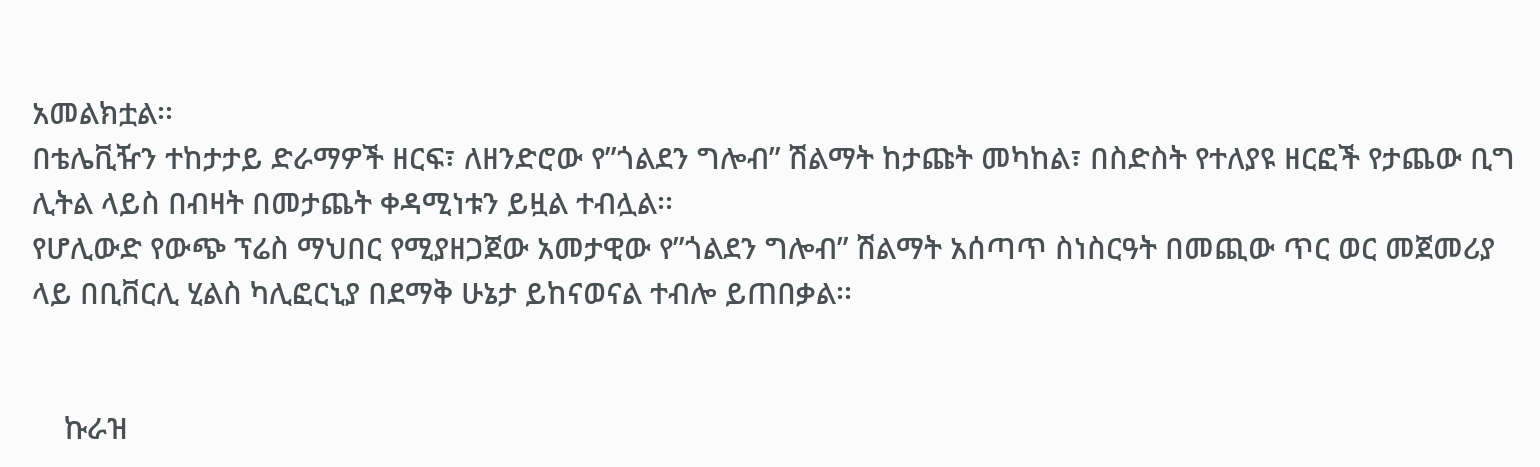አመልክቷል፡፡
በቴሌቪዥን ተከታታይ ድራማዎች ዘርፍ፣ ለዘንድሮው የ”ጎልደን ግሎብ” ሽልማት ከታጩት መካከል፣ በስድስት የተለያዩ ዘርፎች የታጨው ቢግ ሊትል ላይስ በብዛት በመታጨት ቀዳሚነቱን ይዟል ተብሏል፡፡
የሆሊውድ የውጭ ፕሬስ ማህበር የሚያዘጋጀው አመታዊው የ”ጎልደን ግሎብ” ሽልማት አሰጣጥ ስነስርዓት በመጪው ጥር ወር መጀመሪያ ላይ በቢቨርሊ ሂልስ ካሊፎርኒያ በደማቅ ሁኔታ ይከናወናል ተብሎ ይጠበቃል፡፡


    ኩራዝ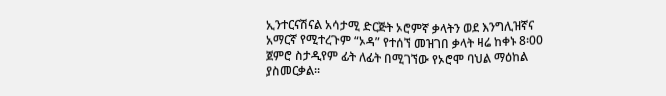ኢንተርናሽናል አሳታሚ ድርጅት ኦሮምኛ ቃላትን ወደ እንግሊዝኛና አማርኛ የሚተረጉም “ኦዳ” የተሰኘ መዝገበ ቃላት ዛሬ ከቀኑ 8፡00 ጀምሮ ስታዲየም ፊት ለፊት በሚገኘው የኦሮሞ ባህል ማዕከል ያስመርቃል፡፡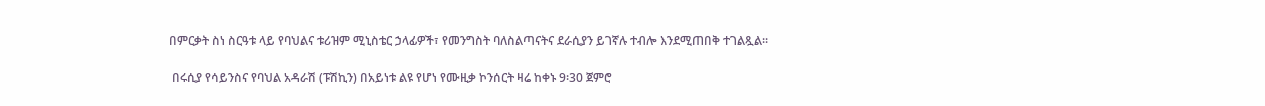በምርቃት ስነ ስርዓቱ ላይ የባህልና ቱሪዝም ሚኒስቴር ኃላፊዎች፣ የመንግስት ባለስልጣናትና ደራሲያን ይገኛሉ ተብሎ እንደሚጠበቅ ተገልጿል፡፡

 በሩሲያ የሳይንስና የባህል አዳራሽ (ፑሽኪን) በአይነቱ ልዩ የሆነ የሙዚቃ ኮንሰርት ዛሬ ከቀኑ 9፡30 ጀምሮ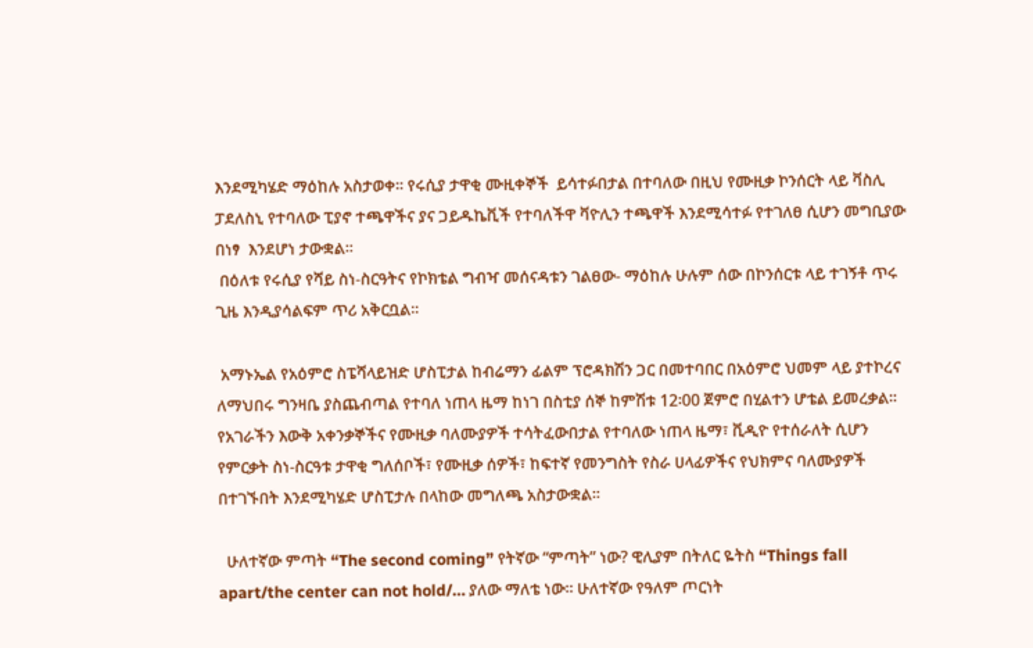እንደሚካሄድ ማዕከሉ አስታወቀ፡፡ የሩሲያ ታዋቂ ሙዚቀኞች  ይሳተፉበታል በተባለው በዚህ የሙዚቃ ኮንሰርት ላይ ቫስሊ ፓደለስኒ የተባለው ፒያኖ ተጫዋችና ያና ጋይዱኬቪች የተባለችዋ ቫዮሊን ተጫዋች እንደሚሳተፉ የተገለፀ ሲሆን መግቢያው በነፃ  እንደሆነ ታውቋል፡፡
 በዕለቱ የሩሲያ የሻይ ስነ-ስርዓትና የኮክቴል ግብዣ መሰናዳቱን ገልፀው- ማዕከሉ ሁሉም ሰው በኮንሰርቱ ላይ ተገኝቶ ጥሩ ጊዜ እንዲያሳልፍም ጥሪ አቅርቧል፡፡

 አማኑኤል የአዕምሮ ስፔሻላይዝድ ሆስፒታል ከብሬማን ፊልም ፕሮዳክሽን ጋር በመተባበር በአዕምሮ ህመም ላይ ያተኮረና ለማህበሩ ግንዛቤ ያስጨብጣል የተባለ ነጠላ ዜማ ከነገ በስቲያ ሰኞ ከምሽቱ 12፡00 ጀምሮ በሂልተን ሆቴል ይመረቃል፡፡
የአገራችን እውቅ አቀንቃኞችና የሙዚቃ ባለሙያዎች ተሳትፈውበታል የተባለው ነጠላ ዜማ፣ ቪዲዮ የተሰራለት ሲሆን የምርቃት ስነ-ስርዓቱ ታዋቂ ግለሰቦች፣ የሙዚቃ ሰዎች፣ ከፍተኛ የመንግስት የስራ ሀላፊዎችና የህክምና ባለሙያዎች በተገኙበት እንደሚካሄድ ሆስፒታሉ በላከው መግለጫ አስታውቋል፡፡

  ሁለተኛው ምጣት “The second coming” የትኛው “ምጣት” ነው? ዊሊያም በትለር ዬትስ “Things fall apart/the center can not hold/… ያለው ማለቴ ነው፡፡ ሁለተኛው የዓለም ጦርነት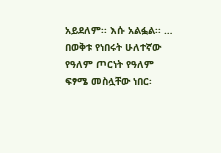አይደለም፡፡ እሱ አልፏል፡፡ … በወቅቱ የነበሩት ሁለተኛው የዓለም ጦርነት የዓለም ፍፃሜ መስሏቸው ነበር፡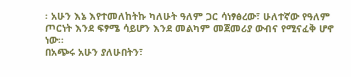፡ አሁን እኔ እየተመለከትኩ ካለሁት ዓለም ጋር ሳነፃፅረው፣ ሁለተኛው የዓለም ጦርነት እንደ ፍፃሜ ሳይሆን እንደ መልካም መጀመሪያ ውብና የሚናፈቅ ሆኖ ነው፡፡
በአጭሩ አሁን ያለሁበትን፣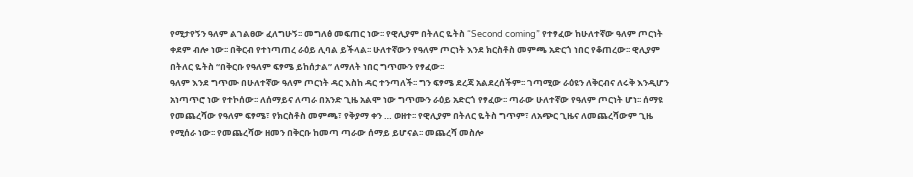የሚታየኝን ዓለም ልገልፀው ፈለግሁኝ፡፡ መግለፅ መፍጠር ነው፡፡ የዊሊያም በትለር ዬትስ “Second coming” የተፃፈው ከሁለተኛው ዓለም ጦርነት ቀደም ብሎ ነው፡፡ በቅርብ የተነጣጠረ ራዕይ ሊባል ይችላል፡፡ ሁለተኛውን የዓለም ጦርነት እንደ ክርስቶስ መምጫ አድርጎ ነበር የቆጠረው፡፡ ዊሊያም በትለር ዬትስ “በቅርቡ የዓለም ፍፃሜ ይከሰታል” ለማለት ነበር ግጥሙን የፃፈው፡፡
ዓለም እንደ ግጥሙ በሁለተኛው ዓለም ጦርነት ዳር እስከ ዳር ተንጣለች፡፡ ግን ፍፃሜ ደረጃ አልደረሰችም፡፡ ገጣሚው ራዕዩን ለቅርብና ለሩቅ እንዲሆን አነጣጥሮ ነው የተኮሰው፡፡ ለሰማይና ለጣራ በአንድ ጊዜ አልሞ ነው ግጥሙን ራዕይ አድርጎ የፃፈው፡፡ ጣራው ሁለተኛው የዓለም ጦርነት ሆነ፡፡ ሰማዩ የመጨረሻው የዓለም ፍፃሜ፣ የክርስቶስ መምጫ፣ የቅያማ ቀን … ወዘተ፡፡ የዊሊያም በትለር ዬትስ ግጥም፣ ለአጭር ጊዜና ለመጨረሻውም ጊዜ የሚሰራ ነው፡፡ የመጨረሻው ዘመን በቅርቡ ከመጣ ጣራው ሰማይ ይሆናል፡፡ መጨረሻ መስሎ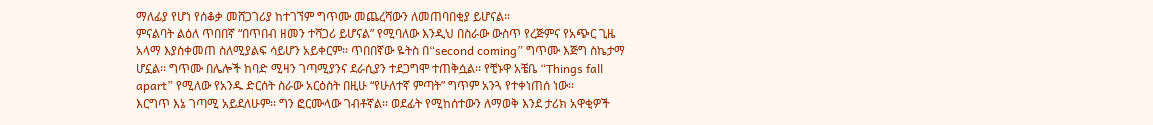ማለፊያ የሆነ የሰቆቃ መሸጋገሪያ ከተገኘም ግጥሙ መጨረሻውን ለመጠባበቂያ ይሆናል፡፡
ምናልባት ልዕለ ጥበበኛ “በጥበብ ዘመን ተሻጋሪ ይሆናል” የሚባለው እንዲህ በስራው ውስጥ የረጅምና የአጭር ጊዜ አላማ እያስቀመጠ ስለሚያልፍ ሳይሆን አይቀርም፡፡ ጥበበኛው ዬትስ በ“second coming” ግጥሙ እጅግ ስኬታማ ሆኗል፡፡ ግጥሙ በሌሎች ከባድ ሚዛን ገጣሚያንና ደራሲያን ተደጋግሞ ተጠቅሷል፡፡ የቺኑዋ አቼቤ “Things fall apart” የሚለው የአንዱ ድርሰት ስራው አርዕስት በዚሁ “የሁለተኛ ምጣት” ግጥም አንጓ የተቀነጠሰ ነው፡፡
እርግጥ እኔ ገጣሚ አይደለሁም፡፡ ግን ፎርሙላው ገብቶኛል፡፡ ወደፊት የሚከሰተውን ለማወቅ እንደ ታሪክ አዋቂዎች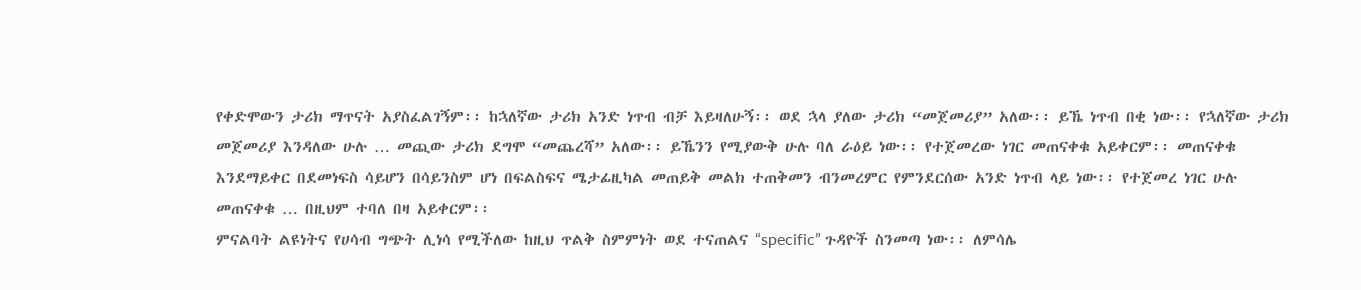የቀድሞውን ታሪክ ማጥናት አያስፈልገኝም፡፡ ከኋለኛው ታሪክ አንድ ነጥብ ብቻ እይዛለሁኝ፡፡ ወደ ኋላ ያለው ታሪክ “መጀመሪያ” አለው፡፡ ይኼ ነጥብ በቂ ነው፡፡ የኋለኛው ታሪክ መጀመሪያ እንዳለው ሁሉ … መጪው ታሪክ ደግሞ “መጨረሻ” አለው፡፡ ይኼንን የሚያውቅ ሁሉ ባለ ራዕይ ነው፡፡ የተጀመረው ነገር መጠናቀቁ አይቀርም፡፡ መጠናቀቁ እንደማይቀር በደመነፍስ ሳይሆን በሳይንስም ሆነ በፍልስፍና ሜታፊዚካል መጠይቅ መልክ ተጠቅመን ብንመረምር የምንደርሰው አንድ ነጥብ ላይ ነው፡፡ የተጀመረ ነገር ሁሉ መጠናቀቁ … በዚህም ተባለ በዛ አይቀርም፡፡
ምናልባት ልዩነትና የሀሳብ ግጭት ሊነሳ የሚችለው ከዚህ ጥልቅ ስምምነት ወደ ተናጠልና “specific” ጉዳዮች ስንመጣ ነው፡፡ ለምሳሌ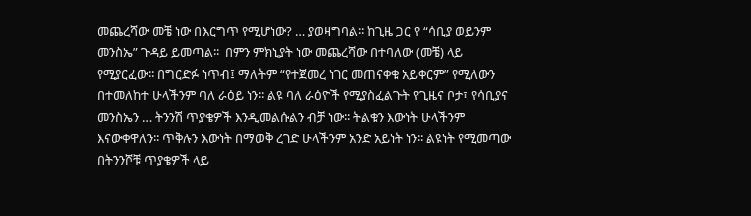መጨረሻው መቼ ነው በእርግጥ የሚሆነው? … ያወዛግባል፡፡ ከጊዜ ጋር የ “ሳቢያ ወይንም መንስኤ” ጉዳይ ይመጣል፡፡  በምን ምክኒያት ነው መጨረሻው በተባለው (መቼ) ላይ የሚያርፈው፡፡ በግርድፉ ነጥብ፤ ማለትም “የተጀመረ ነገር መጠናቀቁ አይቀርም” የሚለውን በተመለከተ ሁላችንም ባለ ራዕይ ነን፡፡ ልዩ ባለ ራዕዮች የሚያስፈልጉት የጊዜና ቦታ፣ የሳቢያና መንስኤን … ትንንሽ ጥያቄዎች እንዲመልሱልን ብቻ ነው፡፡ ትልቁን እውነት ሁላችንም እናውቀዋለን፡፡ ጥቅሉን እውነት በማወቅ ረገድ ሁላችንም አንድ አይነት ነን፡፡ ልዩነት የሚመጣው በትንንሾቹ ጥያቄዎች ላይ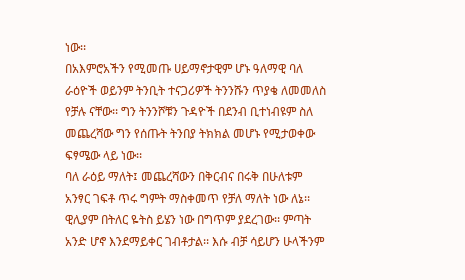ነው፡፡
በአእምሮአችን የሚመጡ ሀይማኖታዊም ሆኑ ዓለማዊ ባለ ራዕዮች ወይንም ትንቢት ተናጋሪዎች ትንንሹን ጥያቄ ለመመለስ የቻሉ ናቸው፡፡ ግን ትንንሾቹን ጉዳዮች በደንብ ቢተነብዩም ስለ መጨረሻው ግን የሰጡት ትንበያ ትክክል መሆኑ የሚታወቀው ፍፃሜው ላይ ነው፡፡
ባለ ራዕይ ማለት፤ መጨረሻውን በቅርብና በሩቅ በሁለቱም አንፃር ገፍቶ ጥሩ ግምት ማስቀመጥ የቻለ ማለት ነው ለኔ፡፡ ዊሊያም በትለር ዬትስ ይሄን ነው በግጥም ያደረገው፡፡ ምጣት አንድ ሆኖ እንደማይቀር ገብቶታል፡፡ እሱ ብቻ ሳይሆን ሁላችንም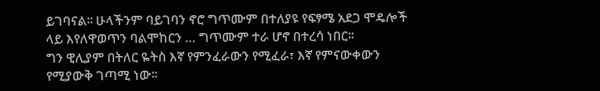ይገባናል፡፡ ሁላችንም ባይገባን ኖሮ ግጥሙም በተለያዩ የፍፃሜ አደጋ ሞዴሎች ላይ እየለዋወጥን ባልሞከርን … ግጥሙም ተራ ሆኖ በተረሳ ነበር፡፡
ግን ዊሊያም በትለር ዬትስ እኛ የምንፈራውን የሚፈራ፣ እኛ የምናውቀውን የሚያውቅ ገጣሚ ነው፡፡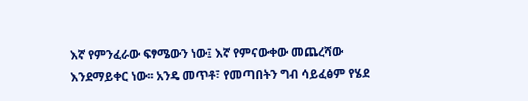እኛ የምንፈራው ፍፃሜውን ነው፤ እኛ የምናውቀው መጨረሻው እንደማይቀር ነው፡፡ አንዴ መጥቶ፣ የመጣበትን ግብ ሳይፈፅም የሄደ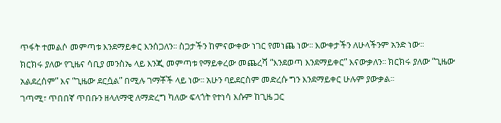ጥፋት ተመልሶ መምጣቱ እንደማይቀር እንሰጋለን፡፡ ስጋታችን ከምናውቀው ነገር የመነጨ ነው፡፡ እውቀታችን ለሁላችንም አንድ ነው፡፡
ክርክሩ ያለው የጊዜና ሳቢያ መንስኤ ላይ እንጂ መምጣቱ የማይቀረው መጨረሻ “እንደወጣ እንደማይቀር” እናውቃለን፡፡ ክርክሩ ያለው “ጊዜው አልደረሰም” እና “ጊዜው ደርሷል” በሚሉ ገማቾች ላይ ነው፡፡ አሁን ባይደርስም መድረሱ ግን እንደማይቀር ሁሉም ያውቃል፡፡
ገጣሚ፣ ጥበበኛ ጥበቡን ዘላለማዊ ለማድረግ ካለው ፍላጎት የተነሳ እሱም ከጊዜ ጋር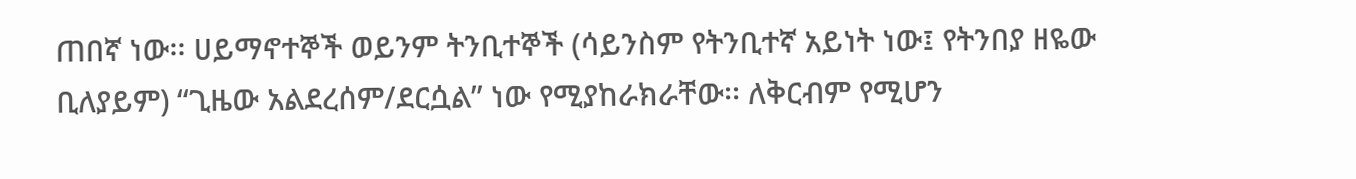ጠበኛ ነው፡፡ ሀይማኖተኞች ወይንም ትንቢተኞች (ሳይንስም የትንቢተኛ አይነት ነው፤ የትንበያ ዘዬው ቢለያይም) “ጊዜው አልደረሰም/ደርሷል” ነው የሚያከራክራቸው፡፡ ለቅርብም የሚሆን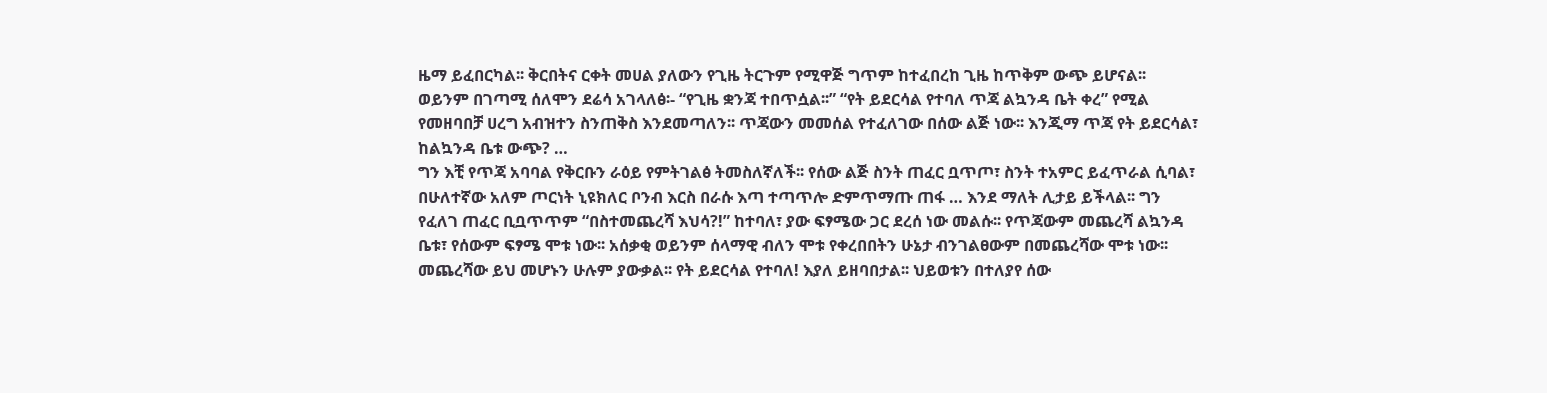ዜማ ይፈበርካል፡፡ ቅርበትና ርቀት መሀል ያለውን የጊዜ ትርጉም የሚዋጅ ግጥም ከተፈበረከ ጊዜ ከጥቅም ውጭ ይሆናል፡፡ ወይንም በገጣሚ ሰለሞን ደሬሳ አገላለፅ፡- “የጊዜ ቋንጃ ተበጥሷል፡፡” “የት ይደርሳል የተባለ ጥጃ ልኳንዳ ቤት ቀረ” የሚል የመዘባበቻ ሀረግ አብዝተን ስንጠቅስ እንደመጣለን፡፡ ጥጃውን መመሰል የተፈለገው በሰው ልጅ ነው፡፡ እንጂማ ጥጃ የት ይደርሳል፣ ከልኳንዳ ቤቱ ውጭ? …
ግን እቺ የጥጃ አባባል የቅርቡን ራዕይ የምትገልፅ ትመስለኛለች፡፡ የሰው ልጅ ስንት ጠፈር ቧጥጦ፣ ስንት ተአምር ይፈጥራል ሲባል፣ በሁለተኛው አለም ጦርነት ኒዩክለር ቦንብ እርስ በራሱ እጣ ተጣጥሎ ድምጥማጡ ጠፋ … እንደ ማለት ሊታይ ይችላል፡፡ ግን የፈለገ ጠፈር ቢቧጥጥም “በስተመጨረሻ እህሳ?!” ከተባለ፣ ያው ፍፃሜው ጋር ደረሰ ነው መልሱ፡፡ የጥጃውም መጨረሻ ልኳንዳ ቤቱ፣ የሰውም ፍፃሜ ሞቱ ነው፡፡ አሰቃቂ ወይንም ሰላማዊ ብለን ሞቱ የቀረበበትን ሁኔታ ብንገልፀውም በመጨረሻው ሞቱ ነው፡፡ መጨረሻው ይህ መሆኑን ሁሉም ያውቃል፡፡ የት ይደርሳል የተባለ! እያለ ይዘባበታል፡፡ ህይወቱን በተለያየ ሰው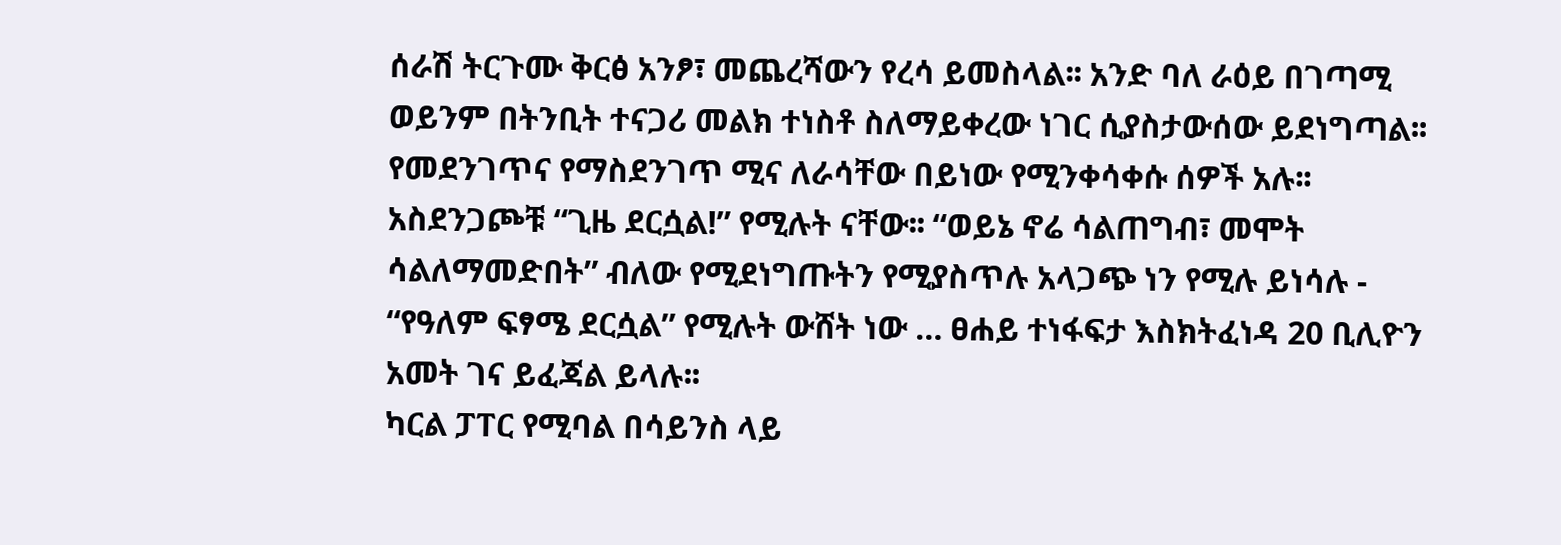ሰራሽ ትርጉሙ ቅርፅ አንፆ፣ መጨረሻውን የረሳ ይመስላል፡፡ አንድ ባለ ራዕይ በገጣሚ ወይንም በትንቢት ተናጋሪ መልክ ተነስቶ ስለማይቀረው ነገር ሲያስታውሰው ይደነግጣል፡፡ የመደንገጥና የማስደንገጥ ሚና ለራሳቸው በይነው የሚንቀሳቀሱ ሰዎች አሉ፡፡ አስደንጋጮቹ “ጊዜ ደርሷል!” የሚሉት ናቸው፡፡ “ወይኔ ኖሬ ሳልጠግብ፣ መሞት ሳልለማመድበት” ብለው የሚደነግጡትን የሚያስጥሉ አላጋጭ ነን የሚሉ ይነሳሉ - “የዓለም ፍፃሜ ደርሷል” የሚሉት ውሸት ነው … ፀሐይ ተነፋፍታ እስክትፈነዳ 20 ቢሊዮን አመት ገና ይፈጃል ይላሉ፡፡
ካርል ፓፐር የሚባል በሳይንስ ላይ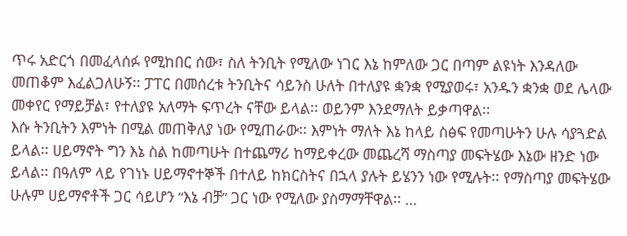ጥሩ አድርጎ በመፈላሰፉ የሚከበር ሰው፣ ስለ ትንቢት የሚለው ነገር እኔ ከምለው ጋር በጣም ልዩነት እንዳለው መጠቆም እፈልጋለሁኝ፡፡ ፓፐር በመሰረቱ ትንቢትና ሳይንስ ሁለት በተለያዩ ቋንቋ የሚያወሩ፣ አንዱን ቋንቋ ወደ ሌላው መቀየር የማይቻል፣ የተለያዩ አለማት ፍጥረት ናቸው ይላል፡፡ ወይንም እንደማለት ይቃጣዋል፡፡
እሱ ትንቢትን እምነት በሚል መጠቅለያ ነው የሚጠራው፡፡ እምነት ማለት እኔ ከላይ ስፅፍ የመጣሁትን ሁሉ ሳያጓድል ይላል፡፡ ሀይማኖት ግን እኔ ስል ከመጣሁት በተጨማሪ ከማይቀረው መጨረሻ ማስጣያ መፍትሄው እኔው ዘንድ ነው ይላል፡፡ በዓለም ላይ የገነኑ ሀይማኖተኞች በተለይ ከክርስትና በኋላ ያሉት ይሄንን ነው የሚሉት፡፡ የማስጣያ መፍትሄው ሁሉም ሀይማኖቶች ጋር ሳይሆን “እኔ ብቻ” ጋር ነው የሚለው ያስማማቸዋል፡፡ …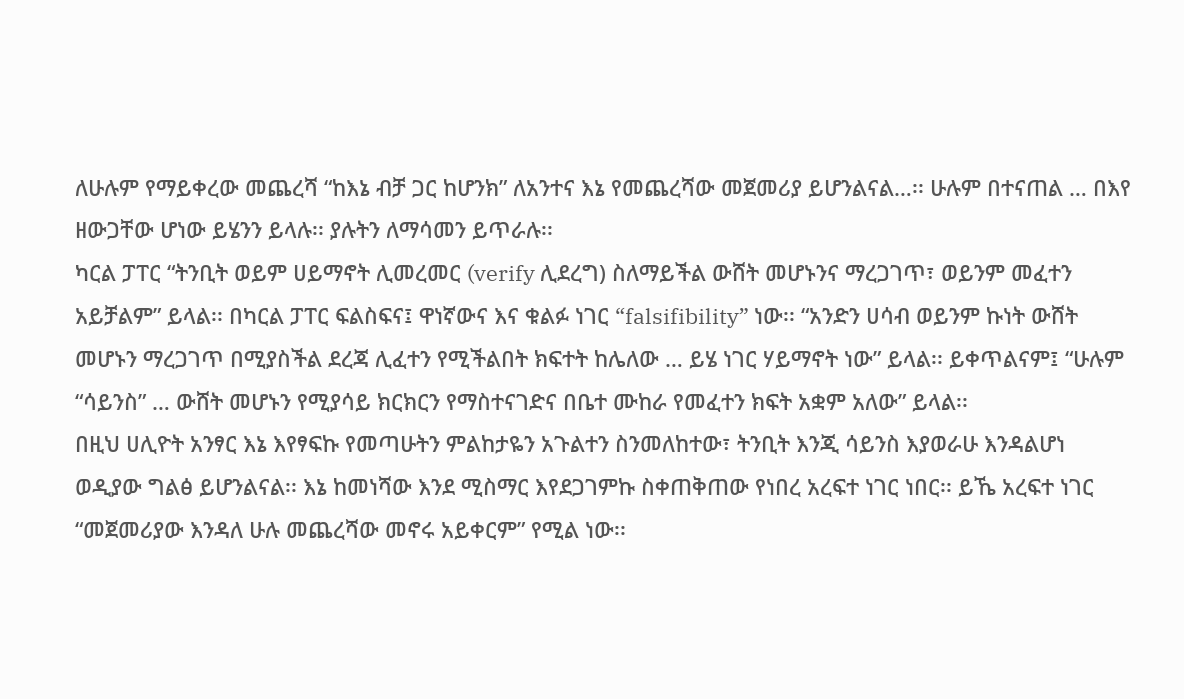ለሁሉም የማይቀረው መጨረሻ “ከእኔ ብቻ ጋር ከሆንክ” ለአንተና እኔ የመጨረሻው መጀመሪያ ይሆንልናል…፡፡ ሁሉም በተናጠል … በእየ ዘውጋቸው ሆነው ይሄንን ይላሉ፡፡ ያሉትን ለማሳመን ይጥራሉ፡፡
ካርል ፓፐር “ትንቢት ወይም ሀይማኖት ሊመረመር (verify ሊደረግ) ስለማይችል ውሸት መሆኑንና ማረጋገጥ፣ ወይንም መፈተን አይቻልም” ይላል፡፡ በካርል ፓፐር ፍልስፍና፤ ዋነኛውና እና ቁልፉ ነገር “falsifibility” ነው፡፡ “አንድን ሀሳብ ወይንም ኩነት ውሸት መሆኑን ማረጋገጥ በሚያስችል ደረጃ ሊፈተን የሚችልበት ክፍተት ከሌለው … ይሄ ነገር ሃይማኖት ነው” ይላል፡፡ ይቀጥልናም፤ “ሁሉም “ሳይንስ” … ውሸት መሆኑን የሚያሳይ ክርክርን የማስተናገድና በቤተ ሙከራ የመፈተን ክፍት አቋም አለው” ይላል፡፡
በዚህ ሀሊዮት አንፃር እኔ እየፃፍኩ የመጣሁትን ምልከታዬን አጉልተን ስንመለከተው፣ ትንቢት እንጂ ሳይንስ እያወራሁ እንዳልሆነ ወዲያው ግልፅ ይሆንልናል፡፡ እኔ ከመነሻው እንደ ሚስማር እየደጋገምኩ ስቀጠቅጠው የነበረ አረፍተ ነገር ነበር፡፡ ይኼ አረፍተ ነገር “መጀመሪያው እንዳለ ሁሉ መጨረሻው መኖሩ አይቀርም” የሚል ነው፡፡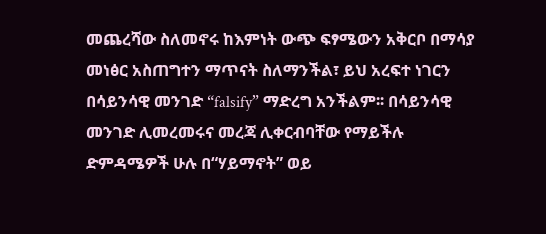መጨረሻው ስለመኖሩ ከእምነት ውጭ ፍፃሜውን አቅርቦ በማሳያ መነፅር አስጠግተን ማጥናት ስለማንችል፣ ይህ አረፍተ ነገርን በሳይንሳዊ መንገድ “falsify” ማድረግ አንችልም፡፡ በሳይንሳዊ መንገድ ሊመረመሩና መረጃ ሊቀርብባቸው የማይችሉ ድምዳሜዎች ሁሉ በ“ሃይማኖት” ወይ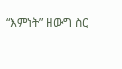“እምነት” ዘውግ ስር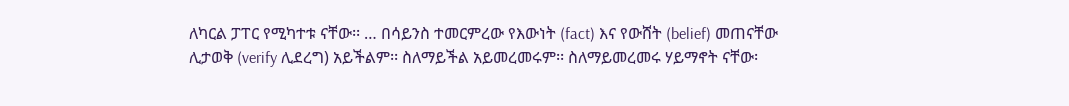ለካርል ፓፐር የሚካተቱ ናቸው፡፡ … በሳይንስ ተመርምረው የእውነት (fact) እና የውሸት (belief) መጠናቸው ሊታወቅ (verify ሊደረግ) አይችልም፡፡ ስለማይችል አይመረመሩም፡፡ ስለማይመረመሩ ሃይማኖት ናቸው፡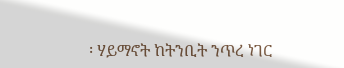፡ ሃይማኖት ከትንቢት ንጥረ ነገር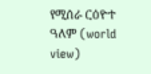የሚሰራ ርዕዮተ ዓለም (world view)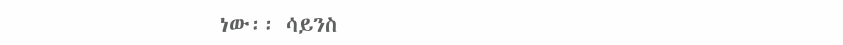ነው፡፡ ሳይንስ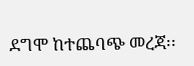ደግሞ ከተጨባጭ መረጃ፡፡